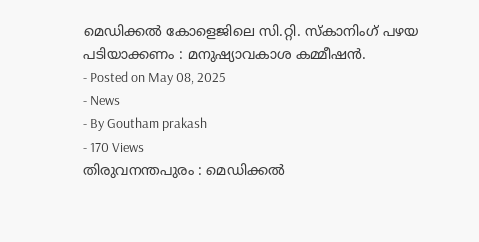മെഡിക്കൽ കോളെജിലെ സി.റ്റി. സ്കാനിംഗ് പഴയ പടിയാക്കണം : മനുഷ്യാവകാശ കമ്മീഷൻ.
- Posted on May 08, 2025
- News
- By Goutham prakash
- 170 Views
തിരുവനന്തപുരം : മെഡിക്കൽ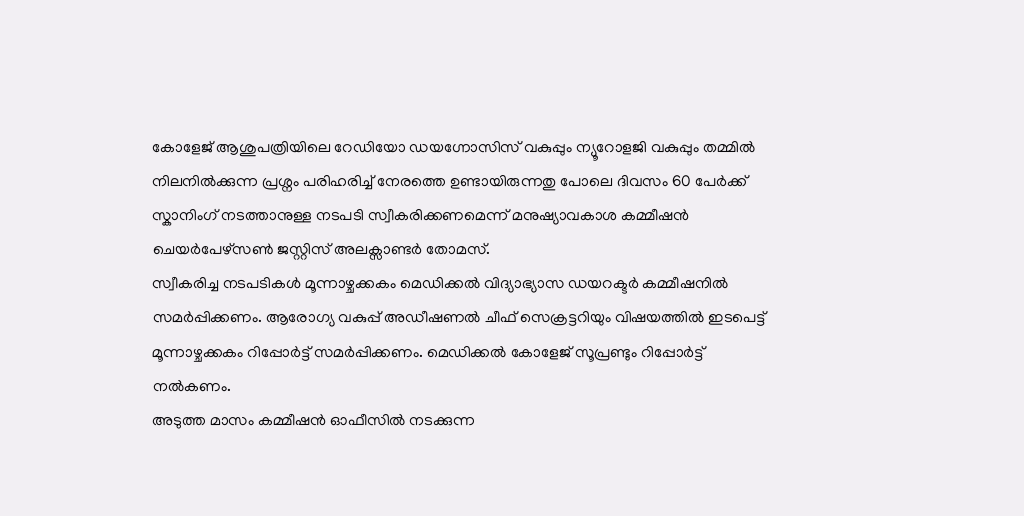കോളേജ് ആശുപത്രിയിലെ റേഡിയോ ഡയഗ്നോസിസ് വകുപ്പും ന്യൂറോളജി വകുപ്പും തമ്മിൽ നിലനിൽക്കുന്ന പ്രശ്നം പരിഹരിച്ച് നേരത്തെ ഉണ്ടായിരുന്നതു പോലെ ദിവസം 60 പേർക്ക് സ്കാനിംഗ് നടത്താനുള്ള നടപടി സ്വീകരിക്കണമെന്ന് മനുഷ്യാവകാശ കമ്മീഷൻ ചെയർപേഴ്സൺ ജസ്റ്റിസ് അലക്സാണ്ടർ തോമസ്.
സ്വീകരിച്ച നടപടികൾ മൂന്നാഴ്ചക്കകം മെഡിക്കൽ വിദ്യാഭ്യാസ ഡയറക്ടർ കമ്മീഷനിൽ സമർപ്പിക്കണം. ആരോഗ്യ വകുപ്പ് അഡീഷണൽ ചീഫ് സെക്രട്ടറിയും വിഷയത്തിൽ ഇടപെട്ട് മൂന്നാഴ്ചക്കകം റിപ്പോർട്ട് സമർപ്പിക്കണം. മെഡിക്കൽ കോളേജ് സൂപ്രണ്ടും റിപ്പോർട്ട് നൽകണം.
അടുത്ത മാസം കമ്മീഷൻ ഓഫീസിൽ നടക്കുന്ന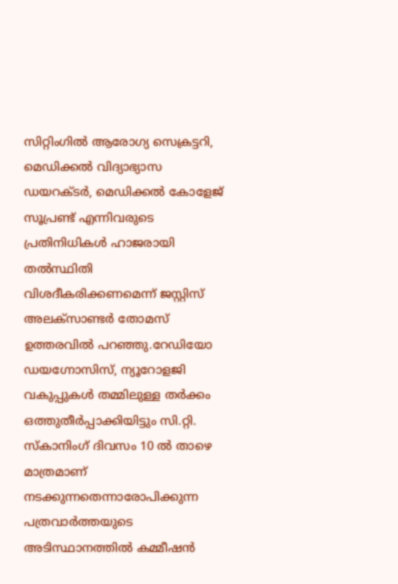സിറ്റിംഗിൽ ആരോഗ്യ സെക്രട്ടറി, മെഡിക്കൽ വിദ്യാഭ്യാസ ഡയറക്ടർ, മെഡിക്കൽ കോളേജ് സൂപ്രണ്ട് എന്നിവരുടെ പ്രതിനിധികൾ ഹാജരായി തൽസ്ഥിതി വിശദീകരിക്കണമെന്ന് ജസ്റ്റിസ് അലക്സാണ്ടർ തോമസ് ഉത്തരവിൽ പറഞ്ഞു.റേഡിയോ ഡയഗ്നോസിസ്, ന്യൂറോളജി വകുപ്പുകൾ തമ്മിലുള്ള തർക്കം ഒത്തുതീർപ്പാക്കിയിട്ടും സി.റ്റി. സ്കാനിംഗ് ദിവസം 10 ൽ താഴെ മാത്രമാണ് നടക്കുന്നതെന്നാരോപിക്കുന്ന പത്രവാർത്തയുടെ അടിസ്ഥാനത്തിൽ കമ്മീഷൻ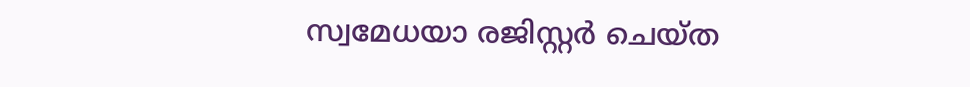സ്വമേധയാ രജിസ്റ്റർ ചെയ്ത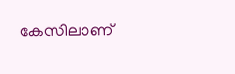കേസിലാണ്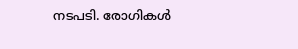നടപടി. രോഗികൾ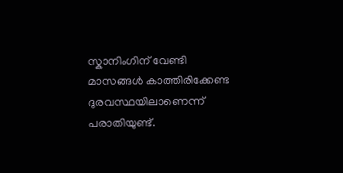സ്കാനിംഗിന് വേണ്ടി മാസങ്ങൾ കാത്തിരിക്കേണ്ട ദുരവസ്ഥയിലാണെന്ന് പരാതിയുണ്ട്.